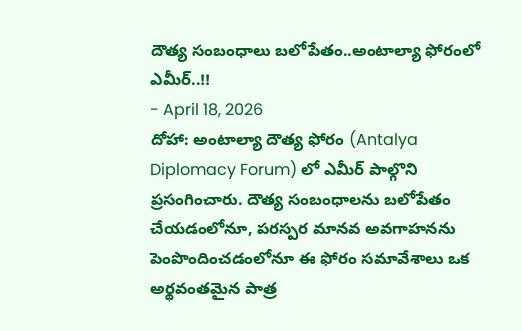దౌత్య సంబంధాలు బలోపేతం..అంటాల్యా ఫోరంలో ఎమీర్..!!
- April 18, 2026
దోహా: అంటాల్యా దౌత్య ఫోరం (Antalya Diplomacy Forum) లో ఎమీర్ పాల్గొని ప్రసంగించారు. దౌత్య సంబంధాలను బలోపేతం చేయడంలోనూ, పరస్పర మానవ అవగాహనను పెంపొందించడంలోనూ ఈ ఫోరం సమావేశాలు ఒక అర్థవంతమైన పాత్ర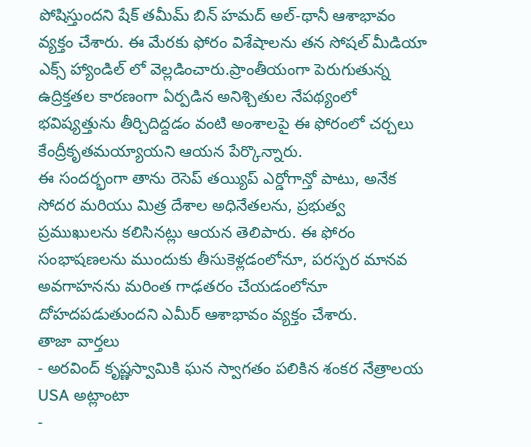పోషిస్తుందని షేక్ తమీమ్ బిన్ హమద్ అల్-థానీ ఆశాభావం వ్యక్తం చేశారు. ఈ మేరకు ఫోరం విశేషాలను తన సోషల్ మీడియా ఎక్స్ హ్యాండిల్ లో వెల్లడించారు.ప్రాంతీయంగా పెరుగుతున్న ఉద్రిక్తతల కారణంగా ఏర్పడిన అనిశ్చితుల నేపథ్యంలో భవిష్యత్తును తీర్చిదిద్దడం వంటి అంశాలపై ఈ ఫోరంలో చర్చలు కేంద్రీకృతమయ్యాయని ఆయన పేర్కొన్నారు.
ఈ సందర్భంగా తాను రెసెప్ తయ్యిప్ ఎర్డోగాన్తో పాటు, అనేక సోదర మరియు మిత్ర దేశాల అధినేతలను, ప్రభుత్వ ప్రముఖులను కలిసినట్లు ఆయన తెలిపారు. ఈ ఫోరం సంభాషణలను ముందుకు తీసుకెళ్లడంలోనూ, పరస్పర మానవ అవగాహనను మరింత గాఢతరం చేయడంలోనూ దోహదపడుతుందని ఎమీర్ ఆశాభావం వ్యక్తం చేశారు.
తాజా వార్తలు
- అరవింద్ కృష్ణస్వామికి ఘన స్వాగతం పలికిన శంకర నేత్రాలయ USA అట్లాంటా
-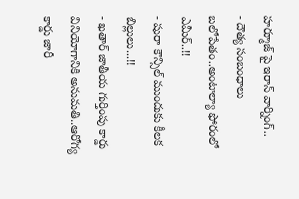హర్మూజ్ పై ఇరాన్ వార్నింగ్..
- దౌత్య సంబంధాలు బలోపేతం..అంటాల్యా ఫోరంలో ఎమీర్..!!
- షురా కౌన్సిల్ ముందుకు కీలక బిల్లులు...!!
- ఖతార్ జాతీయ గుర్తింపు కార్డు వినియోగానికి అనుమతి..ఆరోగ్య కార్డు జారీ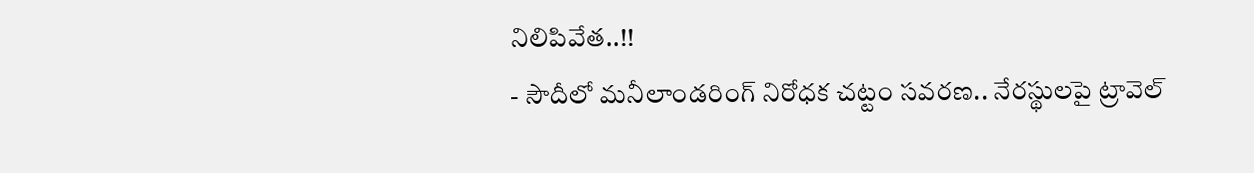నిలిపివేత..!!
- సౌదీలో మనీలాండరింగ్ నిరోధక చట్టం సవరణ.. నేరస్థులపై ట్రావెల్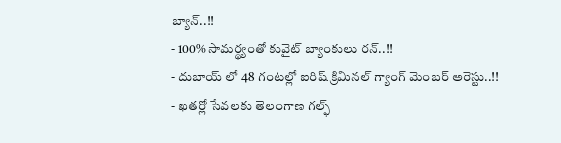బ్యాన్..!!
- 100% సామర్థ్యంతో కువైట్ బ్యాంకులు రన్..!!
- దుబాయ్ లో 48 గంటల్లో ఐరిష్ క్రిమినల్ గ్యాంగ్ మెంబర్ అరెస్టు..!!
- ఖతర్లో సేవలకు తెలంగాణ గల్ఫ్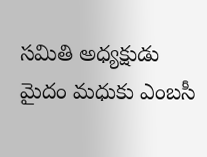సమితి అధ్యక్షుడు మైదం మధుకు ఎంబసీ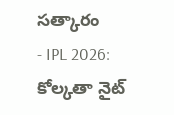సత్కారం
- IPL 2026: కోల్కతా నైట్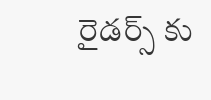రైడర్స్ కు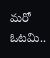మరో ఓటమి..